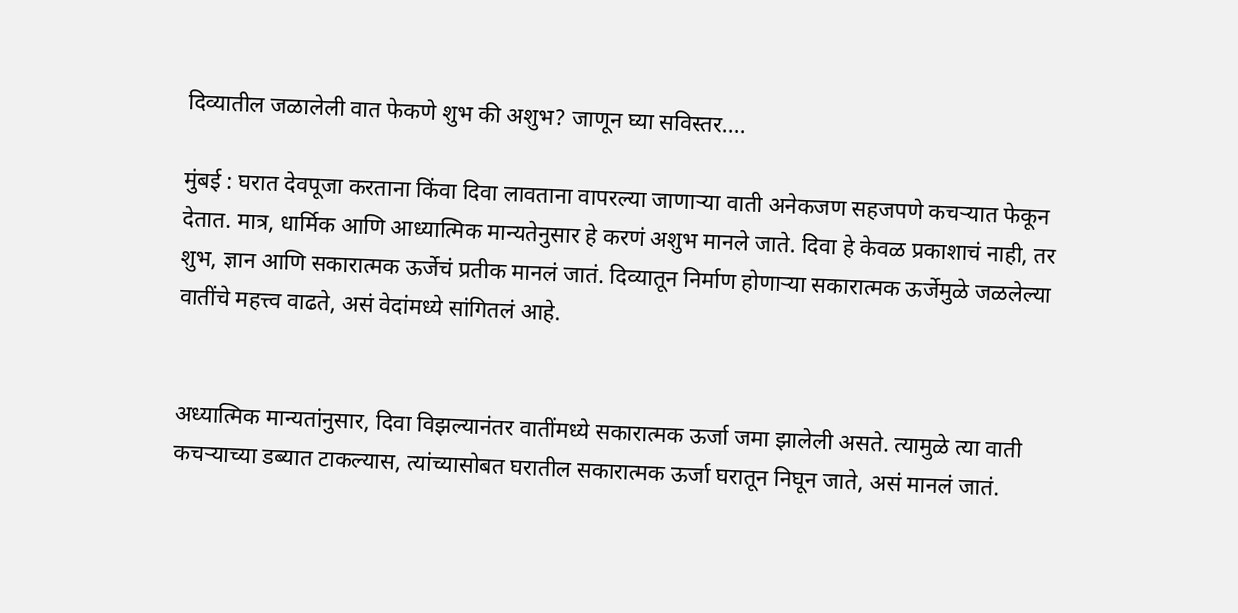दिव्यातील जळालेली वात फेकणे शुभ की अशुभ? जाणून घ्या सविस्तर....

मुंबई : घरात देवपूजा करताना किंवा दिवा लावताना वापरल्या जाणाऱ्या वाती अनेकजण सहजपणे कचऱ्यात फेकून देतात. मात्र, धार्मिक आणि आध्यात्मिक मान्यतेनुसार हे करणं अशुभ मानले जाते. दिवा हे केवळ प्रकाशाचं नाही, तर शुभ, ज्ञान आणि सकारात्मक ऊर्जेचं प्रतीक मानलं जातं. दिव्यातून निर्माण होणाऱ्या सकारात्मक ऊर्जेमुळे जळलेल्या वातींचे महत्त्व वाढते, असं वेदांमध्ये सांगितलं आहे.


अध्यात्मिक मान्यतांनुसार, दिवा विझल्यानंतर वातींमध्ये सकारात्मक ऊर्जा जमा झालेली असते. त्यामुळे त्या वाती कचऱ्याच्या डब्यात टाकल्यास, त्यांच्यासोबत घरातील सकारात्मक ऊर्जा घरातून निघून जाते, असं मानलं जातं.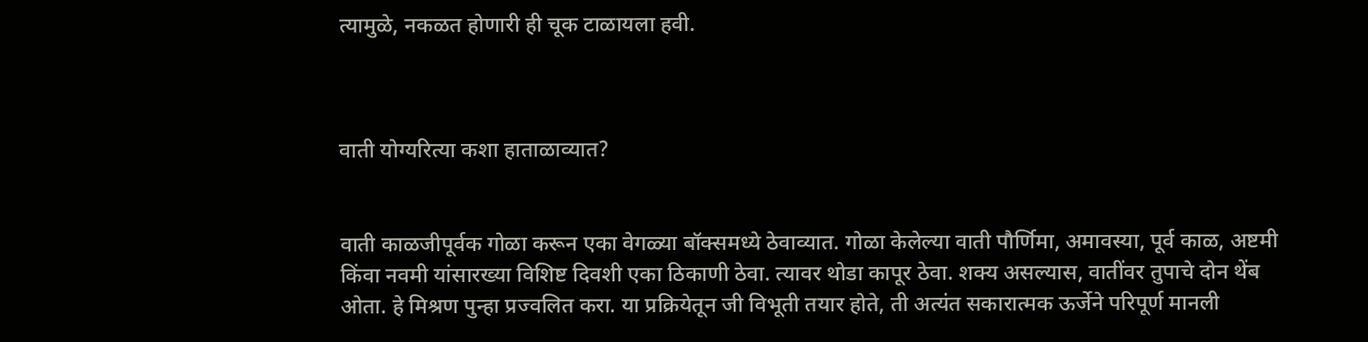त्यामुळे, नकळत होणारी ही चूक टाळायला हवी.



वाती योग्यरित्या कशा हाताळाव्यात?


वाती काळजीपूर्वक गोळा करून एका वेगळ्या बॉक्समध्ये ठेवाव्यात. गोळा केलेल्या वाती पौर्णिमा, अमावस्या, पूर्व काळ, अष्टमी किंवा नवमी यांसारख्या विशिष्ट दिवशी एका ठिकाणी ठेवा. त्यावर थोडा कापूर ठेवा. शक्य असल्यास, वातींवर तुपाचे दोन थेंब ओता. हे मिश्रण पुन्हा प्रज्वलित करा. या प्रक्रियेतून जी विभूती तयार होते, ती अत्यंत सकारात्मक ऊर्जेने परिपूर्ण मानली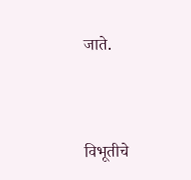जाते.



विभूतीचे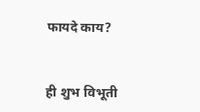फायदे काय?


ही शुभ विभूती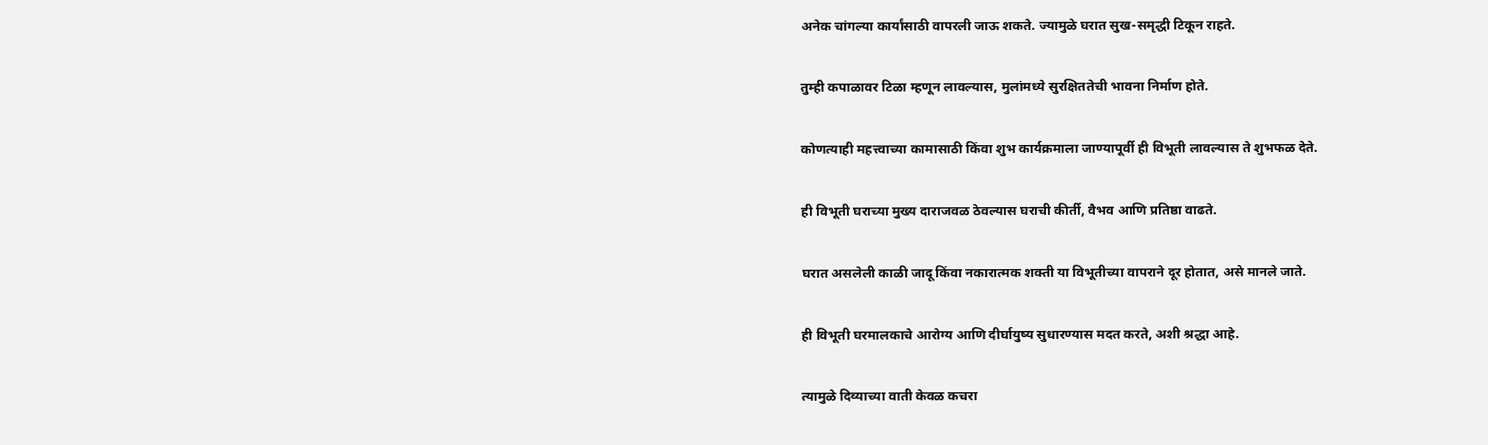अनेक चांगल्या कार्यांसाठी वापरली जाऊ शकते. ज्यामुळे घरात सुख-समृद्धी टिकून राहते.


तुम्ही कपाळावर टिळा म्हणून लावल्यास, मुलांमध्ये सुरक्षिततेची भावना निर्माण होते.


कोणत्याही महत्त्वाच्या कामासाठी किंवा शुभ कार्यक्रमाला जाण्यापूर्वी ही विभूती लावल्यास ते शुभफळ देते.


ही विभूती घराच्या मुख्य दाराजवळ ठेवल्यास घराची कीर्ती, वैभव आणि प्रतिष्ठा वाढते.


घरात असलेली काळी जादू किंवा नकारात्मक शक्ती या विभूतीच्या वापराने दूर होतात, असे मानले जाते.


ही विभूती घरमालकाचे आरोग्य आणि दीर्घायुष्य सुधारण्यास मदत करते, अशी श्रद्धा आहे.


त्यामुळे दिव्याच्या वाती केवळ कचरा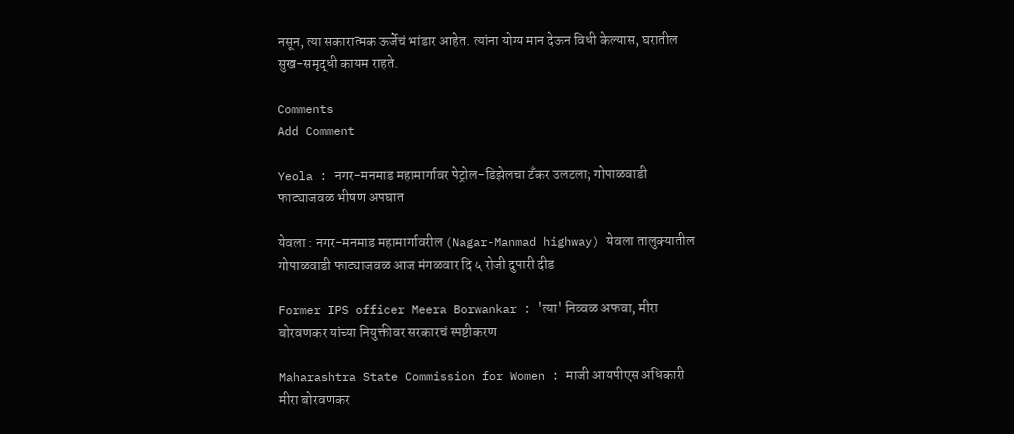नसून, त्या सकारात्मक ऊर्जेचं भांडार आहेत. त्यांना योग्य मान देऊन विधी केल्यास, घरातील सुख-समृद्धी कायम राहते.

Comments
Add Comment

Yeola : नगर-मनमाड महामार्गावर पेट्रोल-डिझेलचा टँकर उलटला; गोपाळवाडी फाट्याजवळ भीषण अपघात

येवला : नगर-मनमाड महामार्गावरील (Nagar-Manmad highway) येवला तालुक्यातील गोपाळवाडी फाट्याजवळ आज मंगळवार दि ५ रोजी दुपारी दीड

Former IPS officer Meera Borwankar : 'त्या' निव्वळ अफवा, मीरा बोरवणकर यांच्या नियुक्तीवर सरकारचं स्पष्टीकरण

Maharashtra State Commission for Women : माजी आयपीएस अधिकारी मीरा बोरवणकर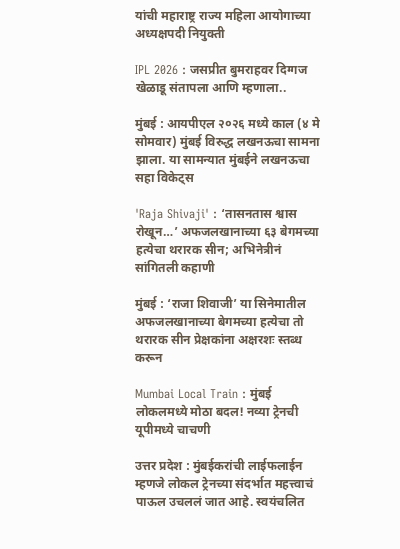यांची महाराष्ट्र राज्य महिला आयोगाच्या अध्यक्षपदी नियुक्ती

IPL 2026 : जसप्रीत बुमराहवर दिग्गज खेळाडू संतापला आणि म्हणाला..

मुंबई : आयपीएल २०२६ मध्ये काल (४ मे सोमवार) मुंबई विरुद्ध लखनऊचा सामना झाला. या सामन्यात मुंबईने लखनऊचा सहा विकेट्स

'Raja Shivaji' : ‘तासनतास श्वास रोखून…’ अफजलखानाच्या ६३ बेगमच्या हत्येचा थरारक सीन; अभिनेत्रीनं सांगितली कहाणी

मुंबई : ‘राजा शिवाजी’ या सिनेमातील अफजलखानाच्या बेगमच्या हत्येचा तो थरारक सीन प्रेक्षकांना अक्षरशः स्तब्ध करून

Mumbai Local Train : मुंबई लोकलमध्ये मोठा बदल! नव्या ट्रेनची यूपीमध्ये चाचणी

उत्तर प्रदेश : मुंबईकरांची लाईफलाईन म्हणजे लोकल ट्रेनच्या संदर्भात महत्त्वाचं पाऊल उचललं जात आहे. स्वयंचलित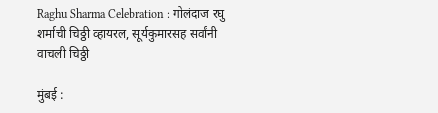Raghu Sharma Celebration : गोलंदाज रघु शर्माची चिठ्ठी व्हायरल, सूर्यकुमारसह सर्वांनी वाचली चिठ्ठी

मुंबई :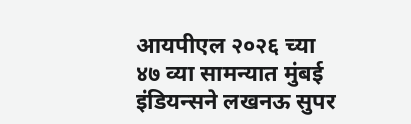आयपीएल २०२६ च्या ४७ व्या सामन्यात मुंबई इंडियन्सने लखनऊ सुपर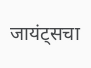जायंट्सचा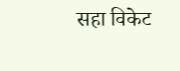सहा विकेट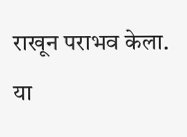राखून पराभव केला. या